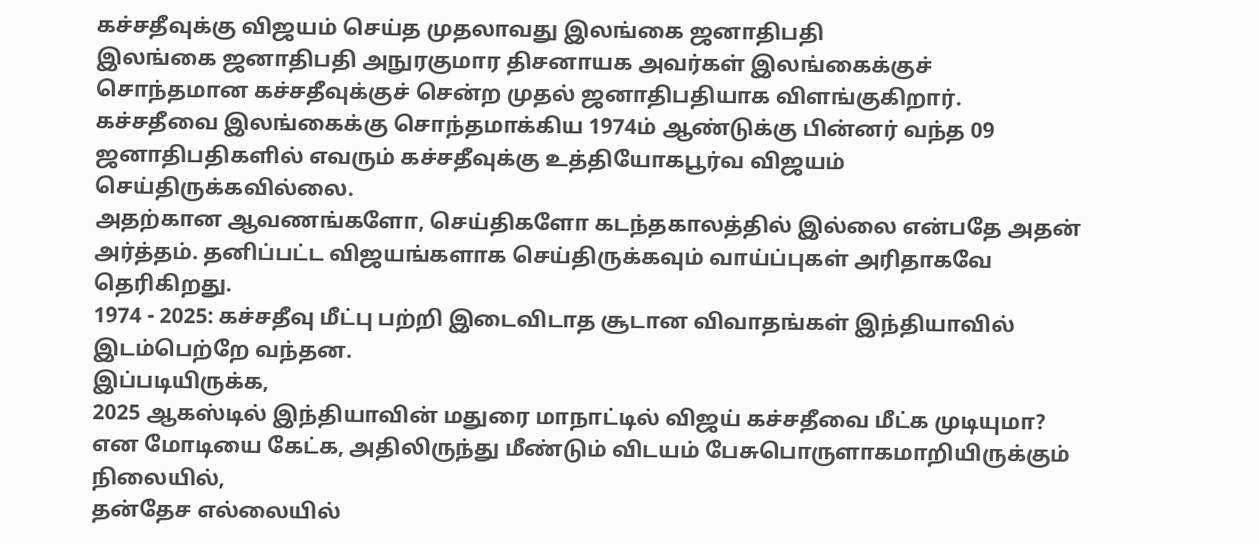கச்சதீவுக்கு விஜயம் செய்த முதலாவது இலங்கை ஜனாதிபதி
இலங்கை ஜனாதிபதி அநுரகுமார திசனாயக அவர்கள் இலங்கைக்குச் சொந்தமான கச்சதீவுக்குச் சென்ற முதல் ஜனாதிபதியாக விளங்குகிறார்.
கச்சதீவை இலங்கைக்கு சொந்தமாக்கிய 1974ம் ஆண்டுக்கு பின்னர் வந்த 09 ஜனாதிபதிகளில் எவரும் கச்சதீவுக்கு உத்தியோகபூர்வ விஜயம் செய்திருக்கவில்லை.
அதற்கான ஆவணங்களோ, செய்திகளோ கடந்தகாலத்தில் இல்லை என்பதே அதன் அர்த்தம். தனிப்பட்ட விஜயங்களாக செய்திருக்கவும் வாய்ப்புகள் அரிதாகவே தெரிகிறது.
1974 - 2025: கச்சதீவு மீட்பு பற்றி இடைவிடாத சூடான விவாதங்கள் இந்தியாவில் இடம்பெற்றே வந்தன.
இப்படியிருக்க,
2025 ஆகஸ்டில் இந்தியாவின் மதுரை மாநாட்டில் விஜய் கச்சதீவை மீட்க முடியுமா? என மோடியை கேட்க, அதிலிருந்து மீண்டும் விடயம் பேசுபொருளாகமாறியிருக்கும் நிலையில்,
தன்தேச எல்லையில்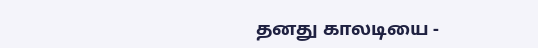தனது காலடியை -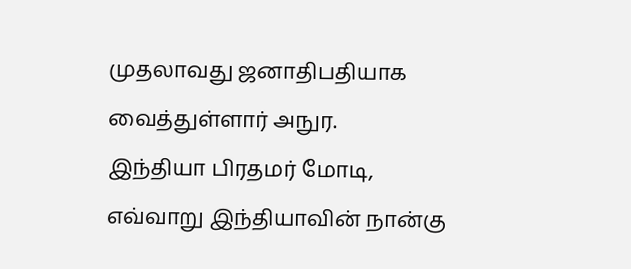முதலாவது ஜனாதிபதியாக வைத்துள்ளார் அநுர.
இந்தியா பிரதமர் மோடி, எவ்வாறு இந்தியாவின் நான்கு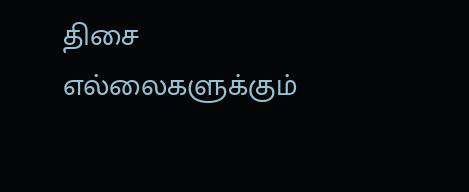திசை எல்லைகளுக்கும்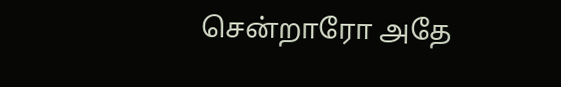சென்றாரோ அதே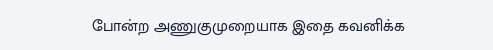போன்ற அணுகுமுறையாக இதை கவனிக்க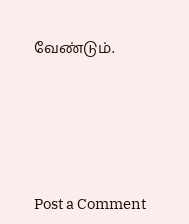வேண்டும்.







Post a Comment